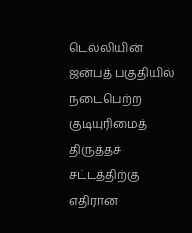டெல்லியின் ஜன்பத் பகுதியில் நடைபெற்ற குடியுரிமைத் திருத்தச் சட்டத்திற்கு எதிரான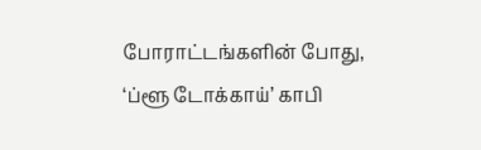போராட்டங்களின் போது, ‘ப்ளூ டோக்காய்’ காபி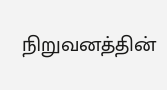நிறுவனத்தின்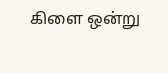கிளை ஒன்று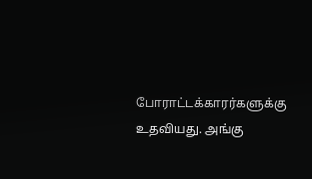போராட்டக்காரர்களுக்கு உதவியது. அங்கு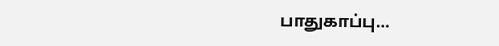பாதுகாப்பு…